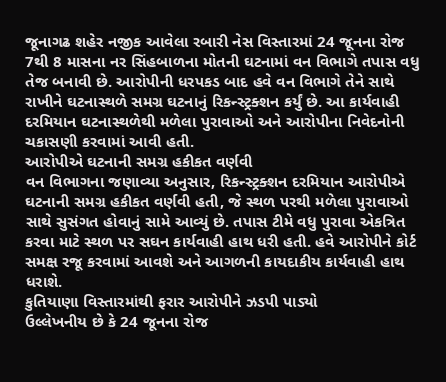જૂનાગઢ શહેર નજીક આવેલા રબારી નેસ વિસ્તારમાં 24 જૂનના રોજ 7થી 8 માસના નર સિંહબાળના મોતની ઘટનામાં વન વિભાગે તપાસ વધુ તેજ બનાવી છે. આરોપીની ધરપકડ બાદ હવે વન વિભાગે તેને સાથે રાખીને ઘટનાસ્થળે સમગ્ર ઘટનાનું રિકન્સ્ટ્રક્શન કર્યું છે. આ કાર્યવાહી દરમિયાન ઘટનાસ્થળેથી મળેલા પુરાવાઓ અને આરોપીના નિવેદનોની ચકાસણી કરવામાં આવી હતી.
આરોપીએ ઘટનાની સમગ્ર હકીકત વર્ણવી
વન વિભાગના જણાવ્યા અનુસાર, રિકન્સ્ટ્રક્શન દરમિયાન આરોપીએ ઘટનાની સમગ્ર હકીકત વર્ણવી હતી, જે સ્થળ પરથી મળેલા પુરાવાઓ સાથે સુસંગત હોવાનું સામે આવ્યું છે. તપાસ ટીમે વધુ પુરાવા એકત્રિત કરવા માટે સ્થળ પર સઘન કાર્યવાહી હાથ ધરી હતી. હવે આરોપીને કોર્ટ સમક્ષ રજૂ કરવામાં આવશે અને આગળની કાયદાકીય કાર્યવાહી હાથ ધરાશે.
કુતિયાણા વિસ્તારમાંથી ફરાર આરોપીને ઝડપી પાડ્યો
ઉલ્લેખનીય છે કે 24 જૂનના રોજ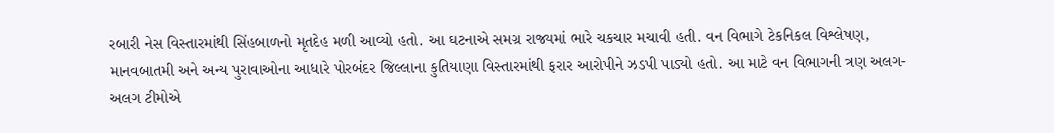રબારી નેસ વિસ્તારમાંથી સિંહબાળનો મૃતદેહ મળી આવ્યો હતો. આ ઘટનાએ સમગ્ર રાજ્યમાં ભારે ચકચાર મચાવી હતી. વન વિભાગે ટેકનિકલ વિશ્લેષણ, માનવબાતમી અને અન્ય પુરાવાઓના આધારે પોરબંદર જિલ્લાના કુતિયાણા વિસ્તારમાંથી ફરાર આરોપીને ઝડપી પાડ્યો હતો. આ માટે વન વિભાગની ત્રણ અલગ-અલગ ટીમોએ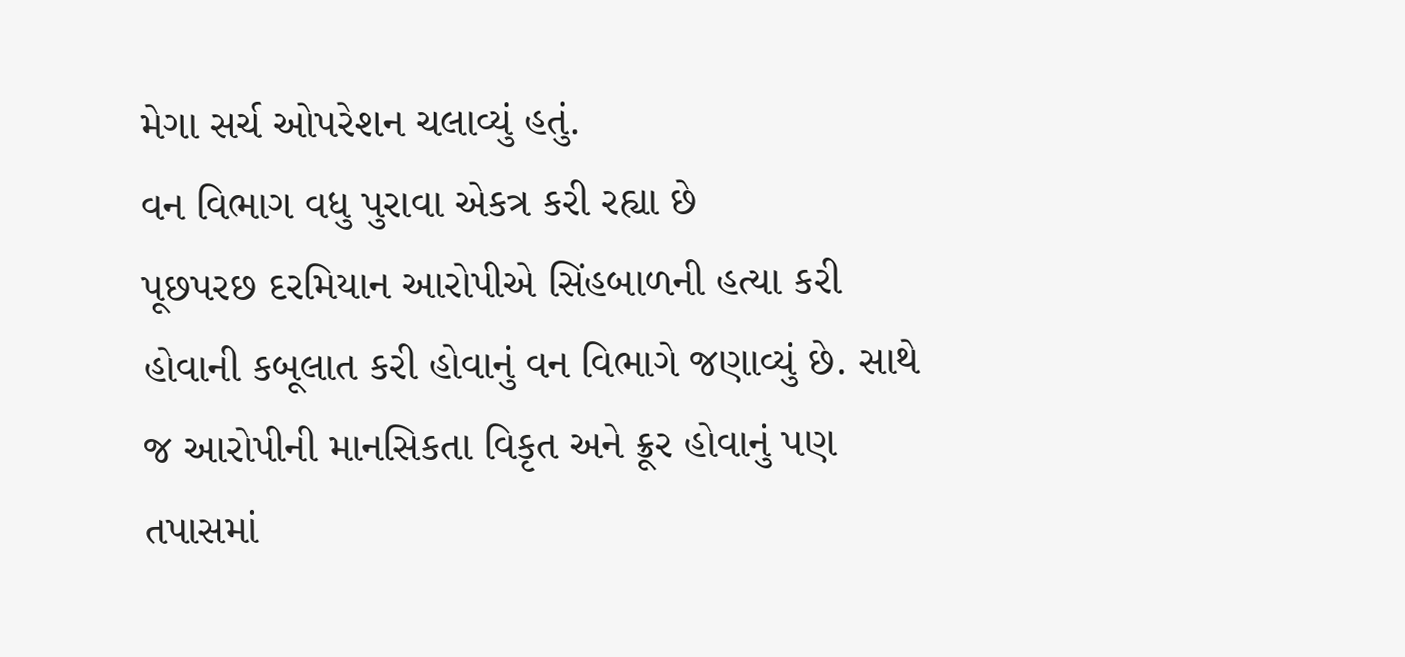મેગા સર્ચ ઓપરેશન ચલાવ્યું હતું.
વન વિભાગ વધુ પુરાવા એકત્ર કરી રહ્યા છે
પૂછપરછ દરમિયાન આરોપીએ સિંહબાળની હત્યા કરી હોવાની કબૂલાત કરી હોવાનું વન વિભાગે જણાવ્યું છે. સાથે જ આરોપીની માનસિકતા વિકૃત અને ક્રૂર હોવાનું પણ તપાસમાં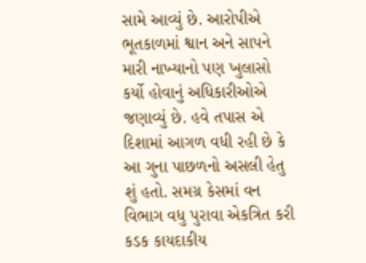સામે આવ્યું છે. આરોપીએ ભૂતકાળમાં શ્વાન અને સાપને મારી નાખ્યાનો પણ ખુલાસો કર્યો હોવાનું અધિકારીઓએ જણાવ્યું છે. હવે તપાસ એ દિશામાં આગળ વધી રહી છે કે આ ગુના પાછળનો અસલી હેતુ શું હતો. સમગ્ર કેસમાં વન વિભાગ વધુ પુરાવા એકત્રિત કરી કડક કાયદાકીય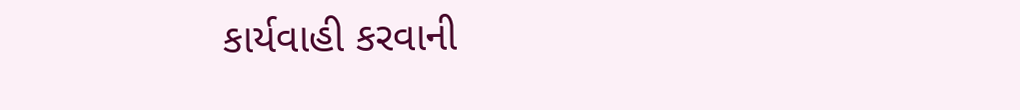કાર્યવાહી કરવાની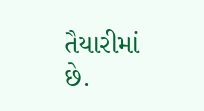તૈયારીમાં છે.